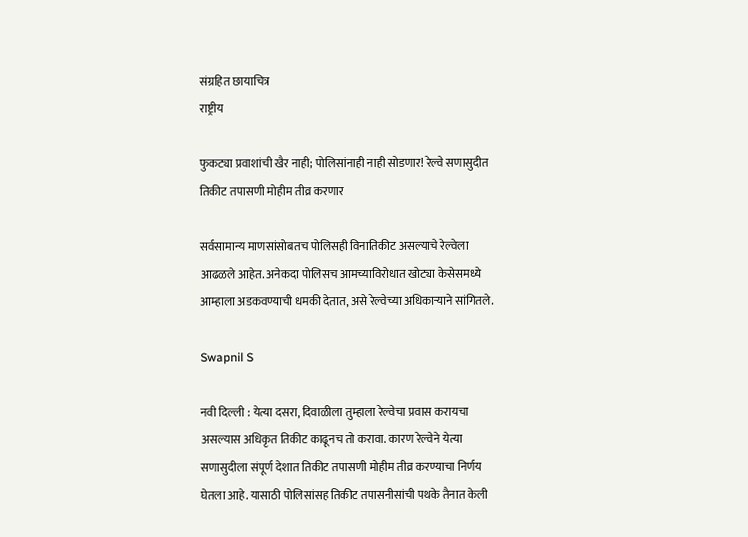संग्रहित छायाचित्र
राष्ट्रीय

फुकट्या प्रवाशांची खैर नाही; पोलिसांनाही नाही सोडणार! रेल्वे सणासुदीत तिकीट तपासणी मोहीम तीव्र करणार

सर्वसामान्य माणसांसोबतच पोलिसही विनातिकीट असल्याचे रेल्वेला आढळले आहेत. अनेकदा पोलिसच आमच्याविरोधात खोट्या केसेसमध्ये आम्हाला अडकवण्याची धमकी देतात, असे रेल्वेच्या अधिकाऱ्याने सांगितले.

Swapnil S

नवी दिल्ली : येत्या दसरा, दिवाळीला तुम्हाला रेल्वेचा प्रवास करायचा असल्यास अधिकृत तिकीट काढूनच तो करावा. कारण रेल्वेने येत्या सणासुदीला संपूर्ण देशात तिकीट तपासणी मोहीम तीव्र करण्याचा निर्णय घेतला आहे. यासाठी पोलिसांसह तिकीट तपासनीसांची पथके तैनात केली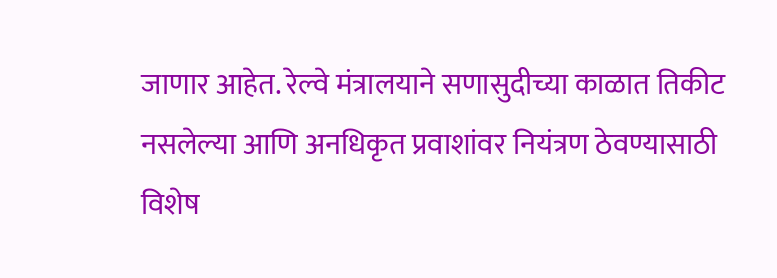जाणार आहेत. रेल्वे मंत्रालयाने सणासुदीच्या काळात तिकीट नसलेल्या आणि अनधिकृत प्रवाशांवर नियंत्रण ठेवण्यासाठी विशेष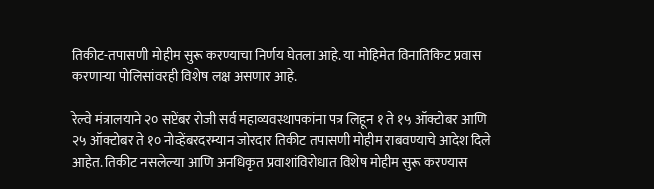तिकीट-तपासणी मोहीम सुरू करण्याचा निर्णय घेतला आहे. या मोहिमेत विनातिकिट प्रवास करणाऱ्या पोलिसांवरही विशेष लक्ष असणार आहे.

रेल्वे मंत्रालयाने २० सप्टेंबर रोजी सर्व महाव्यवस्थापकांना पत्र लिहून १ ते १५ ऑक्टोबर आणि २५ ऑक्टोबर ते १० नोव्हेंबरदरम्यान जोरदार तिकीट तपासणी मोहीम राबवण्याचे आदेश दिले आहेत. तिकीट नसलेल्या आणि अनधिकृत प्रवाशांविरोधात विशेष मोहीम सुरू करण्यास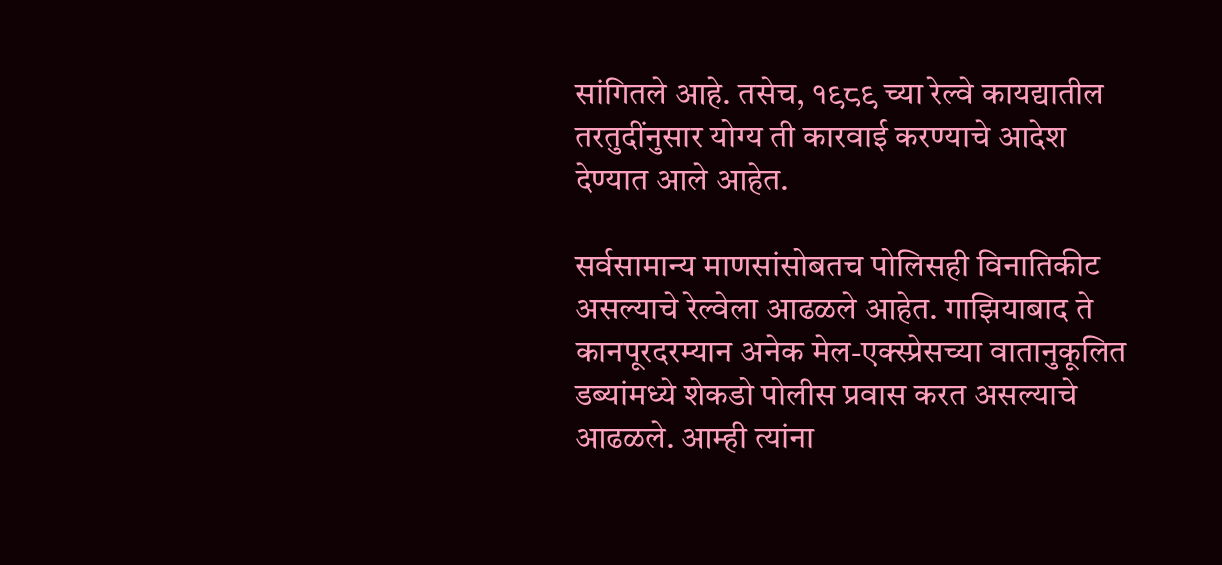सांगितले आहे. तसेच, १९८९ च्या रेल्वे कायद्यातील तरतुदींनुसार योग्य ती कारवाई करण्याचे आदेश देण्यात आले आहेत.

सर्वसामान्य माणसांसोबतच पोलिसही विनातिकीट असल्याचे रेल्वेला आढळले आहेत. गाझियाबाद ते कानपूरदरम्यान अनेक मेल-एक्स्प्रेसच्या वातानुकूलित डब्यांमध्ये शेकडो पोलीस प्रवास करत असल्याचे आढळले. आम्ही त्यांना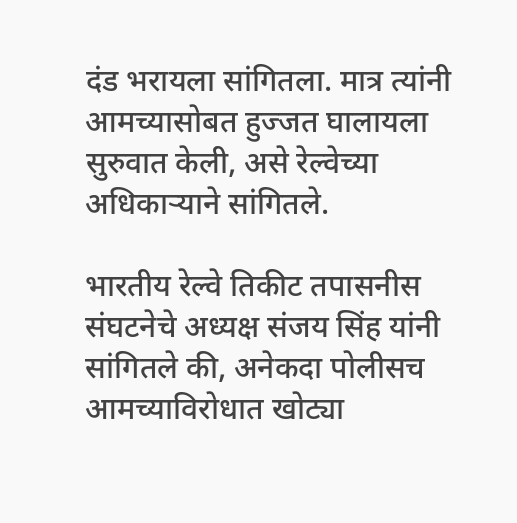दंड भरायला सांगितला. मात्र त्यांनी आमच्यासोबत हुज्जत घालायला सुरुवात केली, असे रेल्वेच्या अधिकाऱ्याने सांगितले.

भारतीय रेल्वे तिकीट तपासनीस संघटनेचे अध्यक्ष संजय सिंह यांनी सांगितले की, अनेकदा पोलीसच आमच्याविरोधात खोट्या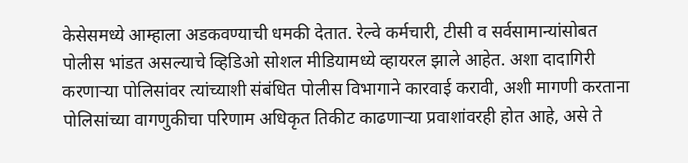केसेसमध्ये आम्हाला अडकवण्याची धमकी देतात. रेल्वे कर्मचारी, टीसी व सर्वसामान्यांसोबत पोलीस भांडत असल्याचे व्हिडिओ सोशल मीडियामध्ये व्हायरल झाले आहेत. अशा दादागिरी करणाऱ्या पोलिसांवर त्यांच्याशी संबंधित पोलीस विभागाने कारवाई करावी, अशी मागणी करताना पोलिसांच्या वागणुकीचा परिणाम अधिकृत तिकीट काढणाऱ्या प्रवाशांवरही होत आहे, असे ते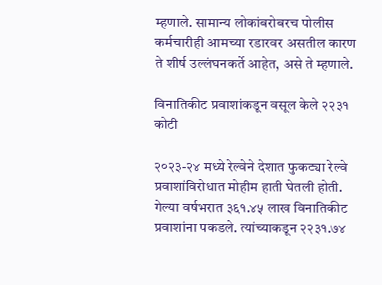म्हणाले. सामान्य लोकांबरोबरच पोलीस कर्मचारीही आमच्या रडारवर असतील कारण ते शीर्ष उल्लंघनकर्ते आहेत, असे ते म्हणाले.

विनातिकीट प्रवाशांकडून वसूल केले २२३१ कोटी

२०२३-२४ मध्ये रेल्वेने देशात फुकट्या रेल्वे प्रवाशांविरोधात मोहीम हाती घेतली होती. गेल्या वर्षभरात ३६१.४५ लाख विनातिकीट प्रवाशांना पकडले. त्यांच्याकडून २२३१.७४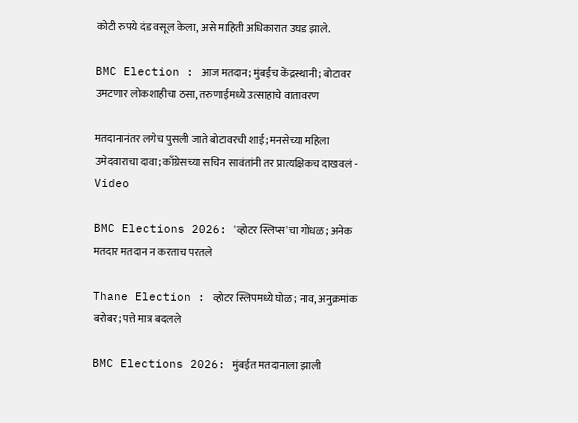कोटी रुपये दंड वसूल केला, असे माहिती अधिकारात उघड झाले.

BMC Election : आज मतदान; मुंबईच केंद्रस्थानी; बोटावर उमटणार लोकशाहीचा ठसा, तरुणाईमध्ये उत्साहाचे वातावरण

मतदानानंतर लगेच पुसली जाते बोटावरची शाई; मनसेच्या महिला उमेदवाराचा दावा; काँग्रेसच्या सचिन सावंतांनी तर प्रात्यक्षिकच दाखवलं - Video

BMC Elections 2026: 'व्होटर स्लिप्स'चा गोंधळ; अनेक मतदार मतदान न करताच परतले

Thane Election : व्होटर स्लिपमध्ये घोळ; नाव, अनुक्रमांक बरोबर; पत्ते मात्र बदलले

BMC Elections 2026: मुंबईत मतदानाला झाली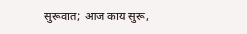सुरूवात; आज काय सुरू,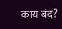काय बंद?